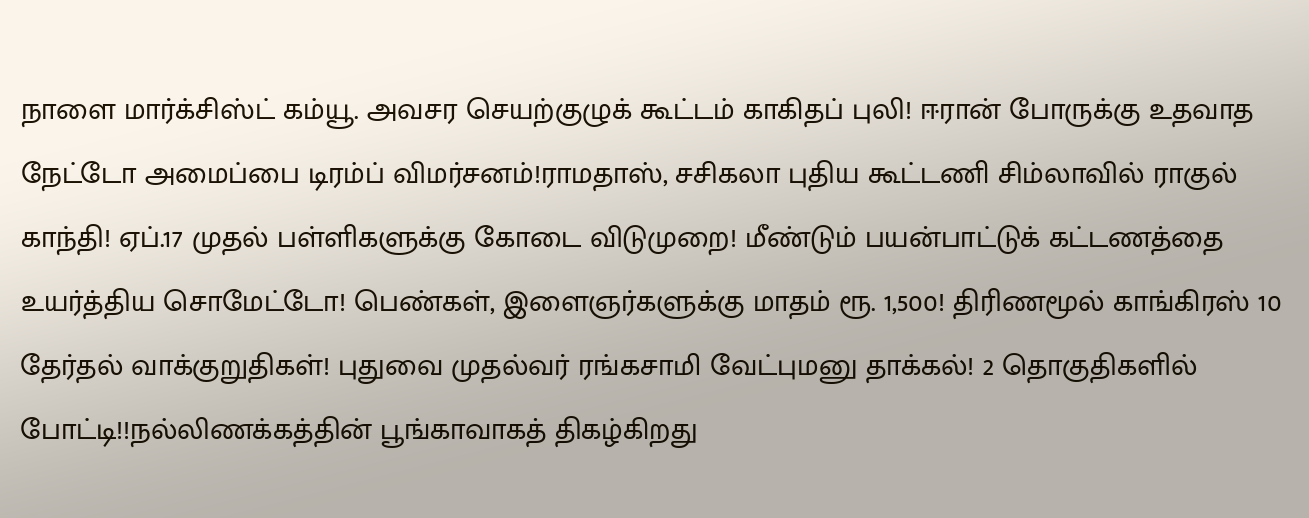நாளை மார்க்சிஸ்ட் கம்யூ. அவசர செயற்குழுக் கூட்டம் காகிதப் புலி! ஈரான் போருக்கு உதவாத நேட்டோ அமைப்பை டிரம்ப் விமர்சனம்!ராமதாஸ், சசிகலா புதிய கூட்டணி சிம்லாவில் ராகுல் காந்தி! ஏப்.17 முதல் பள்ளிகளுக்கு கோடை விடுமுறை! மீண்டும் பயன்பாட்டுக் கட்டணத்தை உயர்த்திய சொமேட்டோ! பெண்கள், இளைஞர்களுக்கு மாதம் ரூ. 1,500! திரிணமூல் காங்கிரஸ் 10 தேர்தல் வாக்குறுதிகள்! புதுவை முதல்வர் ரங்கசாமி வேட்புமனு தாக்கல்! 2 தொகுதிகளில் போட்டி!!நல்லிணக்கத்தின் பூங்காவாகத் திகழ்கிறது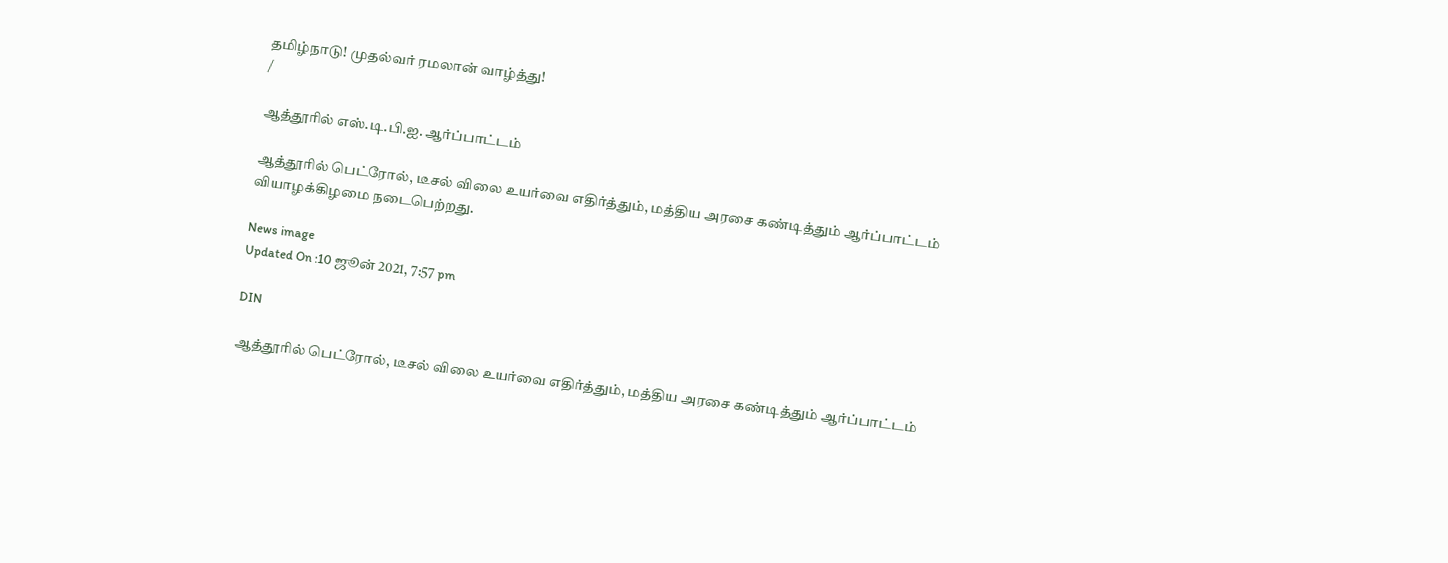தமிழ்நாடு! முதல்வர் ரமலான் வாழ்த்து!
/

ஆத்தூரில் எஸ்.டி.பி.ஐ. ஆர்ப்பாட்டம்

ஆத்தூரில் பெட்ரோல், டீசல் விலை உயர்வை எதிர்த்தும், மத்திய அரசை கண்டித்தும் ஆர்ப்பாட்டம் வியாழக்கிழமை நடைபெற்றது.

News image
Updated On :10 ஜூன் 2021, 7:57 pm

DIN

ஆத்தூரில் பெட்ரோல், டீசல் விலை உயர்வை எதிர்த்தும், மத்திய அரசை கண்டித்தும் ஆர்ப்பாட்டம்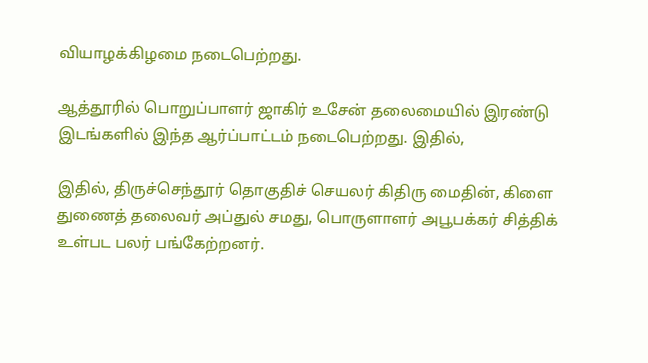வியாழக்கிழமை நடைபெற்றது.

ஆத்தூரில் பொறுப்பாளர் ஜாகிர் உசேன் தலைமையில் இரண்டு இடங்களில் இந்த ஆர்ப்பாட்டம் நடைபெற்றது. இதில்,

இதில், திருச்செந்தூர் தொகுதிச் செயலர் கிதிரு மைதின், கிளை துணைத் தலைவர் அப்துல் சமது, பொருளாளர் அபூபக்கர் சித்திக் உள்பட பலர் பங்கேற்றனர்.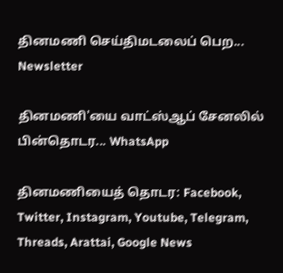தினமணி செய்திமடலைப் பெற... Newsletter

தினமணி'யை வாட்ஸ்ஆப் சேனலில் பின்தொடர... WhatsApp

தினமணியைத் தொடர: Facebook, Twitter, Instagram, Youtube, Telegram, Threads, Arattai, Google News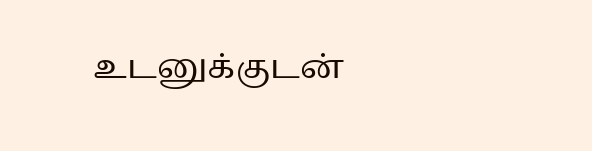உடனுக்குடன்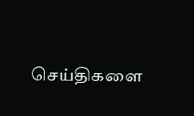செய்திகளை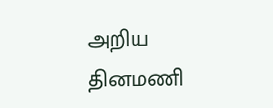அறிய தினமணி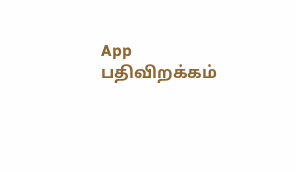App பதிவிறக்கம்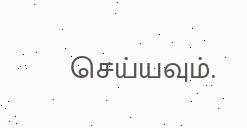செய்யவும்.